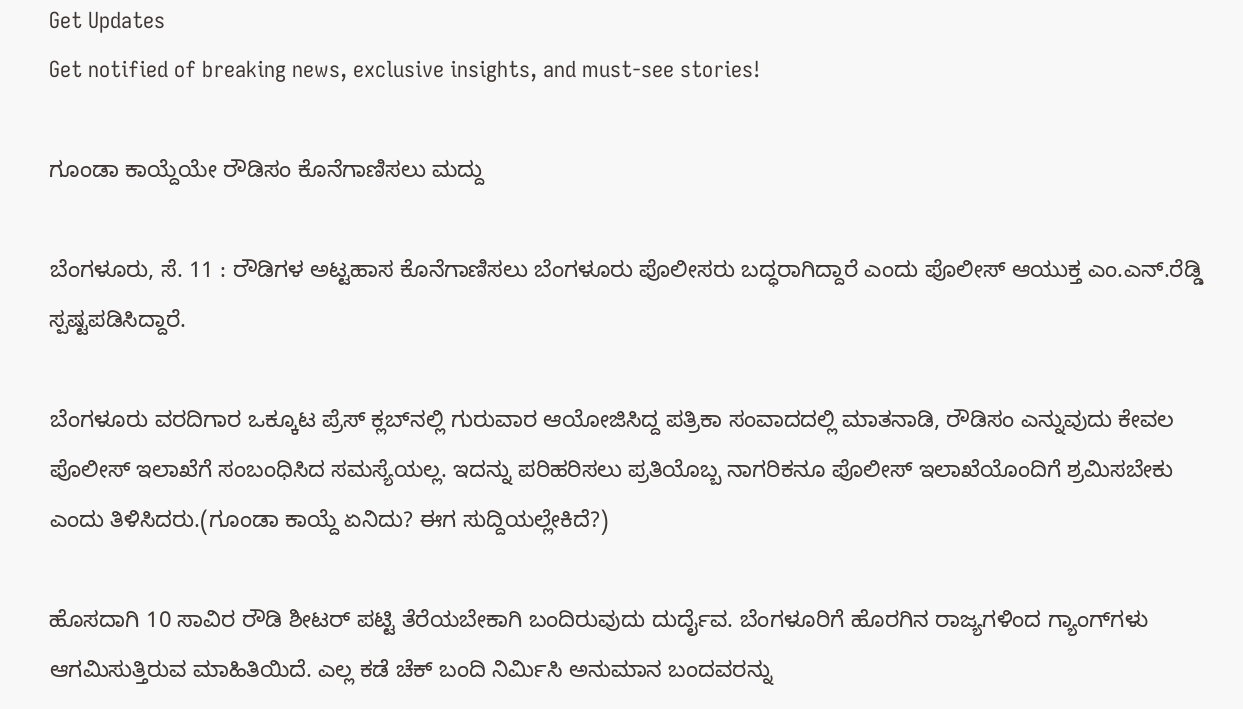Get Updates
Get notified of breaking news, exclusive insights, and must-see stories!

ಗೂಂಡಾ ಕಾಯ್ದೆಯೇ ರೌಡಿಸಂ ಕೊನೆಗಾಣಿಸಲು ಮದ್ದು

ಬೆಂಗಳೂರು, ಸೆ. 11 : ರೌಡಿಗಳ ಅಟ್ಟಹಾಸ ಕೊನೆಗಾಣಿಸಲು ಬೆಂಗಳೂರು ಪೊಲೀಸರು ಬದ್ಧರಾಗಿದ್ದಾರೆ ಎಂದು ಪೊಲೀಸ್‌ ಆಯುಕ್ತ ಎಂ.ಎನ್.ರೆಡ್ಡಿ ಸ್ಪಷ್ಟಪಡಿಸಿದ್ದಾರೆ.

ಬೆಂಗಳೂರು ವರದಿಗಾರ ಒಕ್ಕೂಟ ಪ್ರೆಸ್‌ ಕ್ಲಬ್‌ನಲ್ಲಿ ಗುರುವಾರ ಆಯೋಜಿಸಿದ್ದ ಪತ್ರಿಕಾ ಸಂವಾದದಲ್ಲಿ ಮಾತನಾಡಿ, ರೌಡಿಸಂ ಎನ್ನುವುದು ಕೇವಲ ಪೊಲೀಸ್‌ ಇಲಾಖೆಗೆ ಸಂಬಂಧಿಸಿದ ಸಮಸ್ಯೆಯಲ್ಲ. ಇದನ್ನು ಪರಿಹರಿಸಲು ಪ್ರತಿಯೊಬ್ಬ ನಾಗರಿಕನೂ ಪೊಲೀಸ್‌ ಇಲಾಖೆಯೊಂದಿಗೆ ಶ್ರಮಿಸಬೇಕು ಎಂದು ತಿಳಿಸಿದರು.(ಗೂಂಡಾ ಕಾಯ್ದೆ ಏನಿದು? ಈಗ ಸುದ್ದಿಯಲ್ಲೇಕಿದೆ?)

ಹೊಸದಾಗಿ 10 ಸಾವಿರ ರೌಡಿ ಶೀಟರ್‌ ಪಟ್ಟಿ ತೆರೆಯಬೇಕಾಗಿ ಬಂದಿರುವುದು ದುರ್ದೈವ. ಬೆಂಗಳೂರಿಗೆ ಹೊರಗಿನ ರಾಜ್ಯಗಳಿಂದ ಗ್ಯಾಂಗ್‌ಗಳು ಆಗಮಿಸುತ್ತಿರುವ ಮಾಹಿತಿಯಿದೆ. ಎಲ್ಲ ಕಡೆ ಚೆಕ್‌ ಬಂದಿ ನಿರ್ಮಿಸಿ ಅನುಮಾನ ಬಂದವರನ್ನು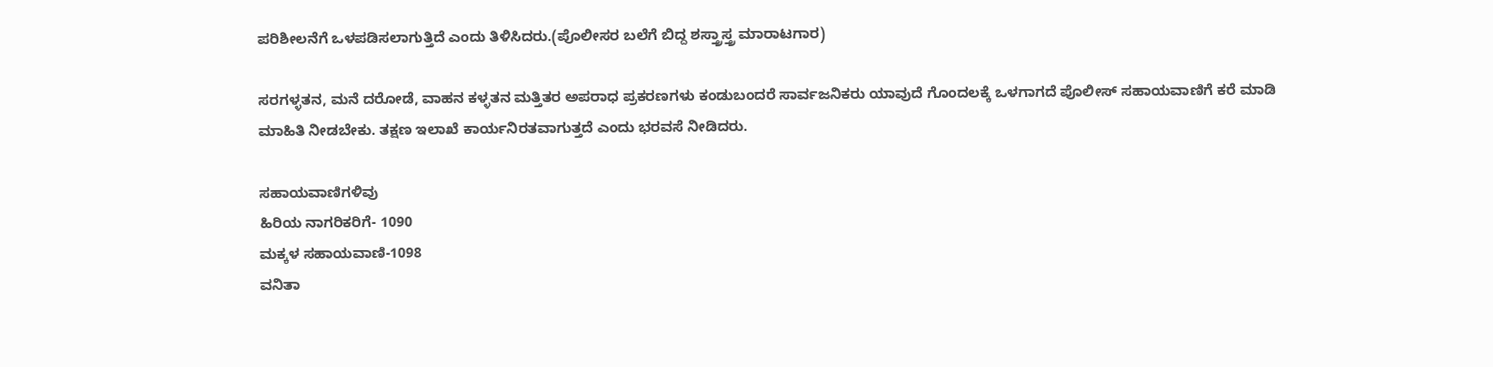ಪರಿಶೀಲನೆಗೆ ಒಳಪಡಿಸಲಾಗುತ್ತಿದೆ ಎಂದು ತಿಳಿಸಿದರು.(ಪೊಲೀಸರ ಬಲೆಗೆ ಬಿದ್ದ ಶಸ್ತ್ರಾಸ್ತ್ರ ಮಾರಾಟಗಾರ)

ಸರಗಳ್ಳತನ, ಮನೆ ದರೋಡೆ, ವಾಹನ ಕಳ್ಳತನ ಮತ್ತಿತರ ಅಪರಾಧ ಪ್ರಕರಣಗಳು ಕಂಡುಬಂದರೆ ಸಾರ್ವಜನಿಕರು ಯಾವುದೆ ಗೊಂದಲಕ್ಕೆ ಒಳಗಾಗದೆ ಪೊಲೀಸ್‌ ಸಹಾಯವಾಣಿಗೆ ಕರೆ ಮಾಡಿ ಮಾಹಿತಿ ನೀಡಬೇಕು. ತಕ್ಷಣ ಇಲಾಖೆ ಕಾರ್ಯನಿರತವಾಗುತ್ತದೆ ಎಂದು ಭರವಸೆ ನೀಡಿದರು.

ಸಹಾಯವಾಣಿಗಳಿವು
ಹಿರಿಯ ನಾಗರಿಕರಿಗೆ- 1090
ಮಕ್ಕಳ ಸಹಾಯವಾಣಿ-1098
ವನಿತಾ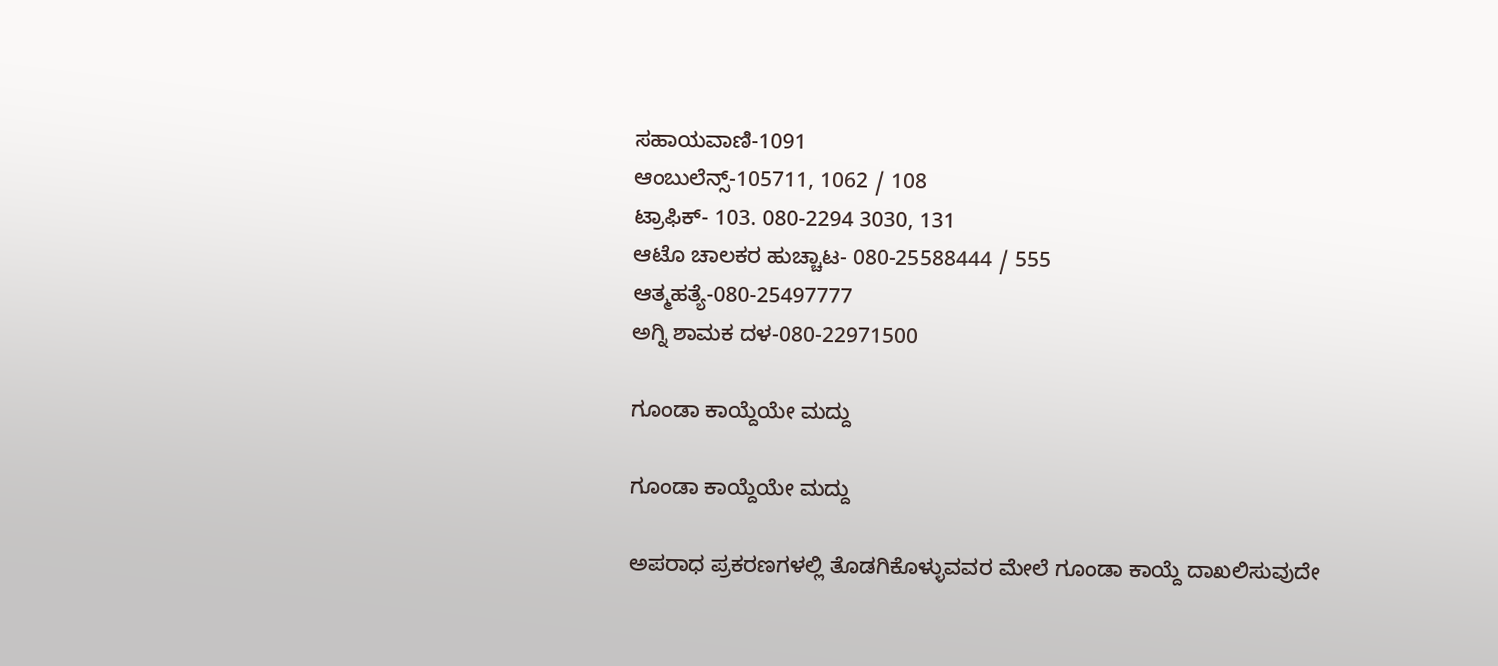ಸಹಾಯವಾಣಿ-1091
ಆಂಬುಲೆನ್ಸ್-105711, 1062 / 108
ಟ್ರಾಫಿಕ್‌- 103. 080-2294 3030, 131
ಆಟೊ ಚಾಲಕರ ಹುಚ್ಚಾಟ- 080-25588444 / 555
ಆತ್ಮಹತ್ಯೆ-080-25497777
ಅಗ್ನಿ ಶಾಮಕ ದಳ-080-22971500

ಗೂಂಡಾ ಕಾಯ್ದೆಯೇ ಮದ್ದು

ಗೂಂಡಾ ಕಾಯ್ದೆಯೇ ಮದ್ದು

ಅಪರಾಧ ಪ್ರಕರಣಗಳಲ್ಲಿ ತೊಡಗಿಕೊಳ್ಳುವವರ ಮೇಲೆ ಗೂಂಡಾ ಕಾಯ್ದೆ ದಾಖಲಿಸುವುದೇ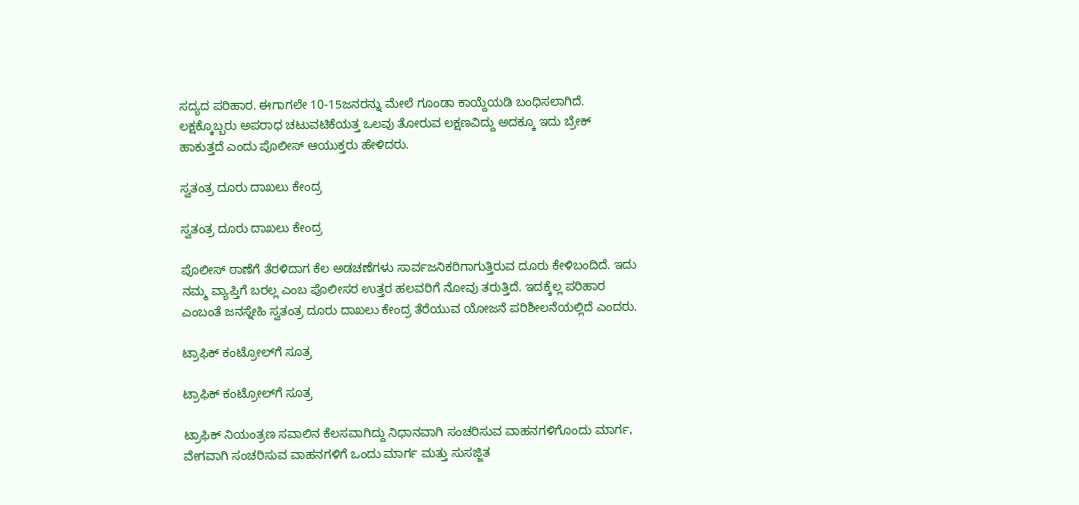ಸದ್ಯದ ಪರಿಹಾರ. ಈಗಾಗಲೇ 10-15ಜನರನ್ನು ಮೇಲೆ ಗೂಂಡಾ ಕಾಯ್ದೆಯಡಿ ಬಂಧಿಸಲಾಗಿದೆ. ಲಕ್ಷಕ್ಕೊಬ್ಬರು ಅಪರಾಧ ಚಟುವಟಿಕೆಯತ್ತ ಒಲವು ತೋರುವ ಲಕ್ಷಣವಿದ್ದು ಅದಕ್ಕೂ ಇದು ಬ್ರೇಕ್‌ ಹಾಕುತ್ತದೆ ಎಂದು ಪೊಲೀಸ್‌ ಆಯುಕ್ತರು ಹೇಳಿದರು.

ಸ್ವತಂತ್ರ ದೂರು ದಾಖಲು ಕೇಂದ್ರ

ಸ್ವತಂತ್ರ ದೂರು ದಾಖಲು ಕೇಂದ್ರ

ಪೊಲೀಸ್‌ ಠಾಣೆಗೆ ತೆರಳಿದಾಗ ಕೆಲ ಅಡಚಣೆಗಳು ಸಾರ್ವಜನಿಕರಿಗಾಗುತ್ತಿರುವ ದೂರು ಕೇಳಿಬಂದಿದೆ. ಇದು ನಮ್ಮ ವ್ಯಾಪ್ತಿಗೆ ಬರಲ್ಲ ಎಂಬ ಪೊಲೀಸರ ಉತ್ತರ ಹಲವರಿಗೆ ನೋವು ತರುತ್ತಿದೆ. ಇದಕ್ಕೆಲ್ಲ ಪರಿಹಾರ ಎಂಬಂತೆ ಜನಸ್ನೇಹಿ ಸ್ವತಂತ್ರ ದೂರು ದಾಖಲು ಕೇಂದ್ರ ತೆರೆಯುವ ಯೋಜನೆ ಪರಿಶೀಲನೆಯಲ್ಲಿದೆ ಎಂದರು.

ಟ್ರಾಫಿಕ್‌ ಕಂಟ್ರೋಲ್‌ಗೆ ಸೂತ್ರ

ಟ್ರಾಫಿಕ್‌ ಕಂಟ್ರೋಲ್‌ಗೆ ಸೂತ್ರ

ಟ್ರಾಫಿಕ್‌ ನಿಯಂತ್ರಣ ಸವಾಲಿನ ಕೆಲಸವಾಗಿದ್ದು ನಿಧಾನವಾಗಿ ಸಂಚರಿಸುವ ವಾಹನಗಳಿಗೊಂದು ಮಾರ್ಗ, ವೇಗವಾಗಿ ಸಂಚರಿಸುವ ವಾಹನಗಳಿಗೆ ಒಂದು ಮಾರ್ಗ ಮತ್ತು ಸುಸಜ್ಜಿತ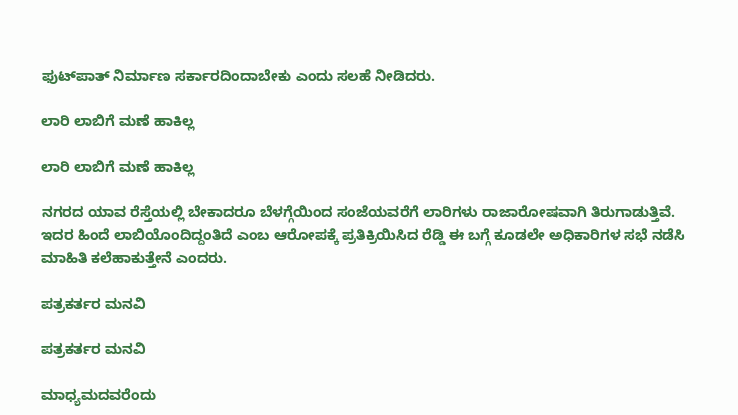ಫುಟ್‌ಪಾತ್‌ ನಿರ್ಮಾಣ ಸರ್ಕಾರದಿಂದಾಬೇಕು ಎಂದು ಸಲಹೆ ನೀಡಿದರು.

ಲಾರಿ ಲಾಬಿಗೆ ಮಣೆ ಹಾಕಿಲ್ಲ

ಲಾರಿ ಲಾಬಿಗೆ ಮಣೆ ಹಾಕಿಲ್ಲ

ನಗರದ ಯಾವ ರೆಸ್ತೆಯಲ್ಲಿ ಬೇಕಾದರೂ ಬೆಳಗ್ಗೆಯಿಂದ ಸಂಜೆಯವರೆಗೆ ಲಾರಿಗಳು ರಾಜಾರೋಷವಾಗಿ ತಿರುಗಾಡುತ್ತಿವೆ. ಇದರ ಹಿಂದೆ ಲಾಬಿಯೊಂದಿದ್ದಂತಿದೆ ಎಂಬ ಆರೋಪಕ್ಕೆ ಪ್ರತಿಕ್ರಿಯಿಸಿದ ರೆಡ್ಡಿ ಈ ಬಗ್ಗೆ ಕೂಡಲೇ ಅಧಿಕಾರಿಗಳ ಸಭೆ ನಡೆಸಿ ಮಾಹಿತಿ ಕಲೆಹಾಕುತ್ತೇನೆ ಎಂದರು.

ಪತ್ರಕರ್ತರ ಮನವಿ

ಪತ್ರಕರ್ತರ ಮನವಿ

ಮಾಧ್ಯಮದವರೆಂದು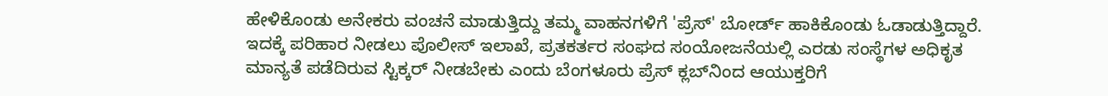ಹೇಳಿಕೊಂಡು ಅನೇಕರು ವಂಚನೆ ಮಾಡುತ್ತಿದ್ದು ತಮ್ಮ ವಾಹನಗಳಿಗೆ 'ಪ್ರೆಸ್‌' ಬೋರ್ಡ್‌ ಹಾಕಿಕೊಂಡು ಓಡಾಡುತ್ತಿದ್ದಾರೆ. ಇದಕ್ಕೆ ಪರಿಹಾರ ನೀಡಲು ಪೊಲೀಸ್‌ ಇಲಾಖೆ, ಪ್ರತಕರ್ತರ ಸಂಘದ ಸಂಯೋಜನೆಯಲ್ಲಿ ಎರಡು ಸಂಸ್ಥೆಗಳ ಅಧಿಕೃತ ಮಾನ್ಯತೆ ಪಡೆದಿರುವ ಸ್ಟಿಕ್ಕರ್‌ ನೀಡಬೇಕು ಎಂದು ಬೆಂಗಳೂರು ಪ್ರೆಸ್‌ ಕ್ಲಬ್‌ನಿಂದ ಆಯುಕ್ತರಿಗೆ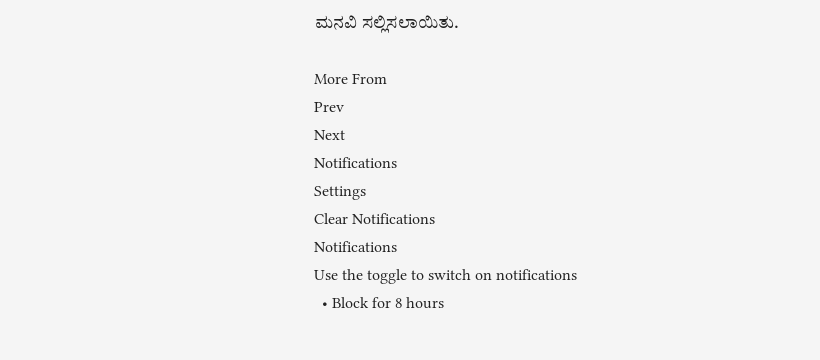ಮನವಿ ಸಲ್ಲಿಸಲಾಯಿತು.

More From
Prev
Next
Notifications
Settings
Clear Notifications
Notifications
Use the toggle to switch on notifications
  • Block for 8 hours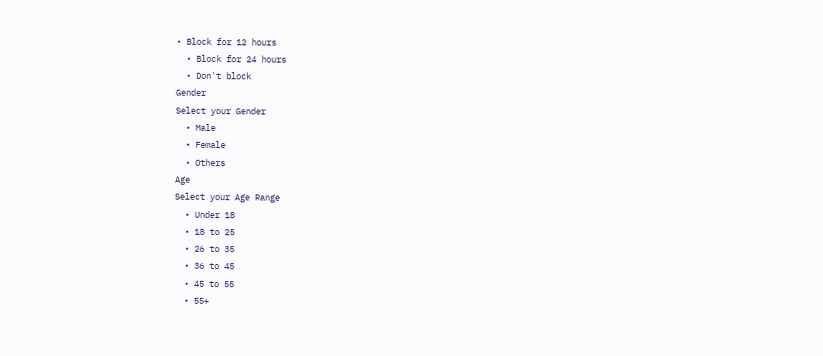• Block for 12 hours
  • Block for 24 hours
  • Don't block
Gender
Select your Gender
  • Male
  • Female
  • Others
Age
Select your Age Range
  • Under 18
  • 18 to 25
  • 26 to 35
  • 36 to 45
  • 45 to 55
  • 55+